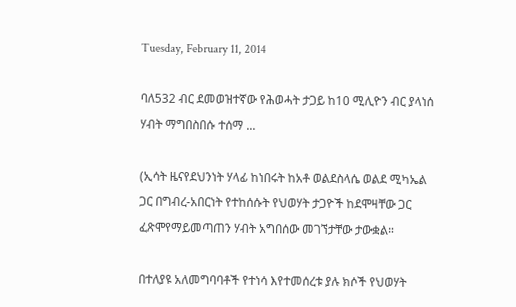Tuesday, February 11, 2014

ባለ532 ብር ደመወዝተኛው የሕወሓት ታጋይ ከ10 ሚሊዮን ብር ያላነሰ ሃብት ማግበስበሱ ተሰማ ...

(ኢሳት ዜናየደህንነት ሃላፊ ከነበሩት ከአቶ ወልደስላሴ ወልደ ሚካኤል ጋር በግብረ-አበርነት የተከሰሱት የህወሃት ታጋዮች ከደሞዛቸው ጋር ፈጽሞየማይመጣጠን ሃብት አግበሰው መገኘታቸው ታውቋል።

በተለያዩ አለመግባባቶች የተነሳ እየተመሰረቱ ያሉ ክሶች የህወሃት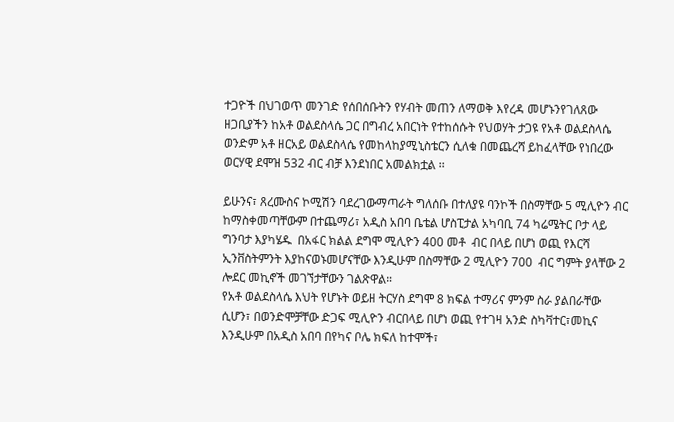ተጋዮች በህገወጥ መንገድ የሰበሰቡትን የሃብት መጠን ለማወቅ እየረዳ መሆኑንየገለጸው ዘጋቢያችን ከአቶ ወልደስላሴ ጋር በግብረ አበርነት የተከሰሱት የህወሃት ታጋዩ የአቶ ወልደስላሴ ወንድም አቶ ዘርአይ ወልደስላሴ የመከላከያሚኒስቴርን ሲለቁ በመጨረሻ ይከፈላቸው የነበረው ወርሃዊ ደሞዝ 532 ብር ብቻ እንደነበር አመልክቷል ፡፡

ይሁንና፣ ጸረሙስና ኮሚሽን ባደረገውማጣራት ግለሰቡ በተለያዩ ባንኮች በስማቸው 5 ሚሊዮን ብር ከማስቀመጣቸውም በተጨማሪ፣ አዲስ አበባ ቤቴል ሆስፒታል አካባቢ 74 ካሬሜትር ቦታ ላይ ግንባታ እያካሄዱ  በአፋር ክልል ደግሞ ሚሊዮን 400 መቶ  ብር በላይ በሆነ ወጪ የእርሻ ኢንቨስትምንት እያከናወኑመሆናቸው እንዲሁም በስማቸው 2 ሚሊዮን 700  ብር ግምት ያላቸው 2 ሎደር መኪኖች መገኘታቸውን ገልጽዋል።
የአቶ ወልደስላሴ እህት የሆኑት ወይዘ ትርሃስ ደግሞ 8 ክፍል ተማሪና ምንም ስራ ያልበራቸው ሲሆን፣ በወንድሞቻቸው ድጋፍ ሚሊዮን ብርበላይ በሆነ ወጪ የተገዛ አንድ ስካቫተር፣መኪና እንዲሁም በአዲስ አበባ በየካና ቦሌ ክፍለ ከተሞች፣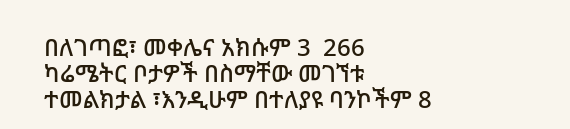በለገጣፎ፣ መቀሌና አክሱም 3  266 ካሬሜትር ቦታዎች በስማቸው መገኘቱ ተመልክታል ፣እንዲሁም በተለያዩ ባንኮችም 8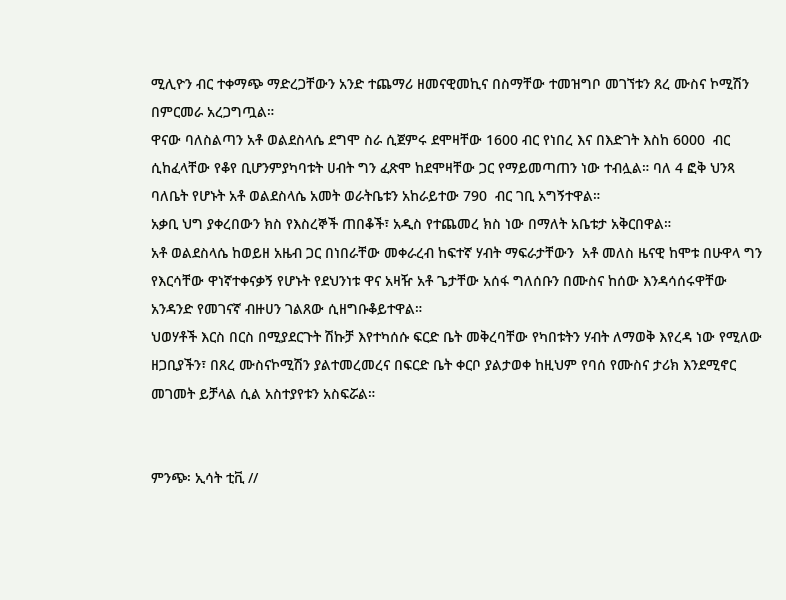ሚሊዮን ብር ተቀማጭ ማድረጋቸውን አንድ ተጨማሪ ዘመናዊመኪና በስማቸው ተመዝግቦ መገኘቱን ጸረ ሙስና ኮሚሽን በምርመራ አረጋግጧል።
ዋናው ባለስልጣን አቶ ወልደስላሴ ደግሞ ስራ ሲጀምሩ ደሞዛቸው 1600 ብር የነበረ እና በእድገት እስከ 6000  ብር ሲከፈላቸው የቆየ ቢሆንምያካባቱት ሀብት ግን ፈጽሞ ከደሞዛቸው ጋር የማይመጣጠን ነው ተብሏል። ባለ 4 ፎቅ ህንጻ ባለቤት የሆኑት አቶ ወልደስላሴ አመት ወራትቤቱን አከራይተው 790  ብር ገቢ አግኝተዋል።
አቃቢ ህግ ያቀረበውን ክስ የእስረኞች ጠበቆች፣ አዲስ የተጨመረ ክስ ነው በማለት አቤቱታ አቅርበዋል።
አቶ ወልደስላሴ ከወይዘ አዜብ ጋር በነበራቸው መቀራረብ ከፍተኛ ሃብት ማፍራታቸውን  አቶ መለስ ዜናዊ ከሞቱ በሁዋላ ግን የእርሳቸው ዋነኛተቀናቃኝ የሆኑት የደህንነቱ ዋና አዛዥ አቶ ጌታቸው አሰፋ ግለሰቡን በሙስና ከሰው እንዳሳሰሩዋቸው አንዳንድ የመገናኛ ብዙሀን ገልጸው ሲዘግቡቆይተዋል።
ህወሃቶች እርስ በርስ በሚያደርጉት ሽኩቻ እየተካሰሱ ፍርድ ቤት መቅረባቸው የካበቱትን ሃብት ለማወቅ እየረዳ ነው የሚለው ዘጋቢያችን፣ በጸረ ሙስናኮሚሽን ያልተመረመረና በፍርድ ቤት ቀርቦ ያልታወቀ ከዚህም የባሰ የሙስና ታሪክ እንደሚኖር መገመት ይቻላል ሲል አስተያየቱን አስፍሯል።


ምንጭ፡ ኢሳት ቲቪ //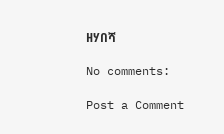ዘሃበሻ

No comments:

Post a Comment